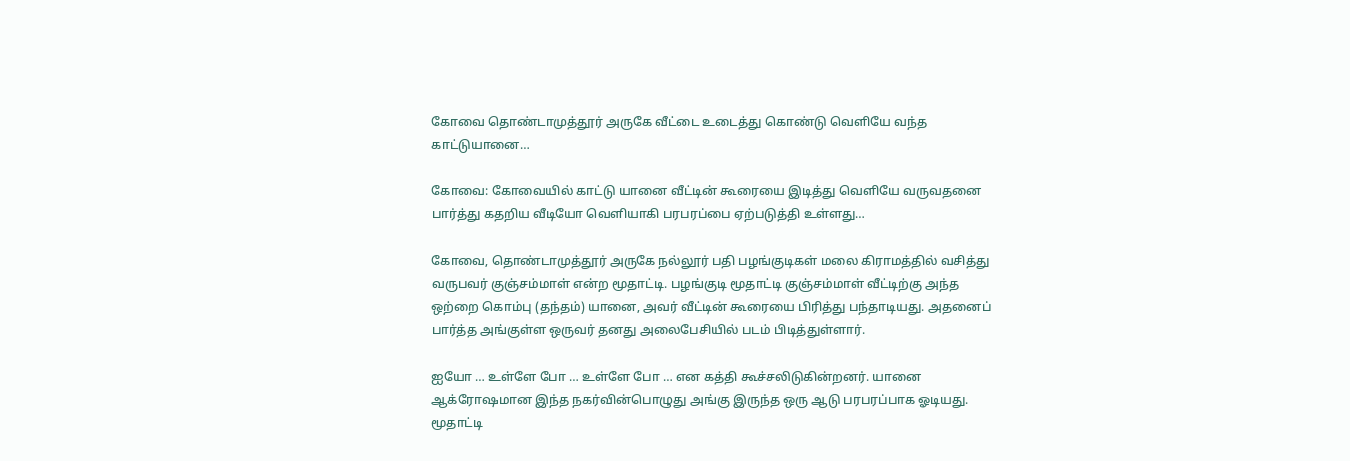கோவை தொண்டாமுத்தூர் அருகே வீட்டை உடைத்து கொண்டு வெளியே வந்த காட்டுயானை…

கோவை: கோவையில் காட்டு யானை வீட்டின் கூரையை இடித்து வெளியே வருவதனை பார்த்து கதறிய வீடியோ வெளியாகி பரபரப்பை ஏற்படுத்தி உள்ளது…

கோவை, தொண்டாமுத்தூர் அருகே நல்லூர் பதி பழங்குடிகள் மலை கிராமத்தில் வசித்து வருபவர் குஞ்சம்மாள் என்ற மூதாட்டி. பழங்குடி மூதாட்டி குஞ்சம்மாள் வீட்டிற்கு அந்த ஒற்றை கொம்பு (தந்தம்) யானை, அவர் வீட்டின் கூரையை பிரித்து பந்தாடியது. அதனைப் பார்த்த அங்குள்ள ஒருவர் தனது அலைபேசியில் படம் பிடித்துள்ளார்.

ஐயோ … உள்ளே போ … உள்ளே போ … என கத்தி கூச்சலிடுகின்றனர். யானை ஆக்ரோஷமான இந்த நகர்வின்பொழுது அங்கு இருந்த ஒரு ஆடு பரபரப்பாக ஓடியது. மூதாட்டி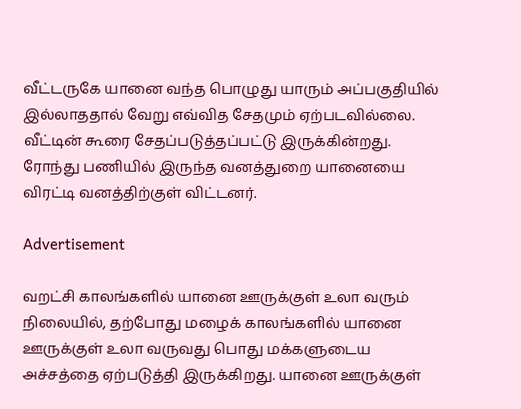வீட்டருகே யானை வந்த பொழுது யாரும் அப்பகுதியில் இல்லாததால் வேறு எவ்வித சேதமும் ஏற்படவில்லை. வீட்டின் கூரை சேதப்படுத்தப்பட்டு இருக்கின்றது. ரோந்து பணியில் இருந்த வனத்துறை யானையை விரட்டி வனத்திற்குள் விட்டனர்.

Advertisement

வறட்சி காலங்களில் யானை ஊருக்குள் உலா வரும் நிலையில், தற்போது மழைக் காலங்களில் யானை ஊருக்குள் உலா வருவது பொது மக்களுடைய அச்சத்தை ஏற்படுத்தி இருக்கிறது. யானை ஊருக்குள்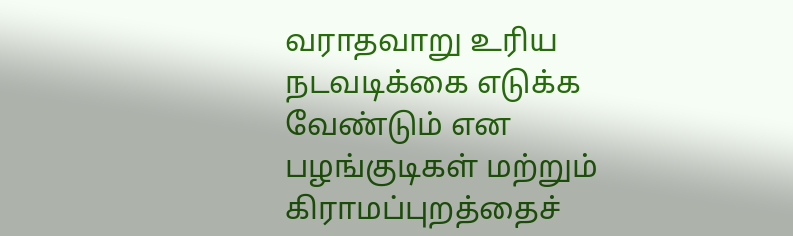வராதவாறு உரிய நடவடிக்கை எடுக்க வேண்டும் என பழங்குடிகள் மற்றும் கிராமப்புறத்தைச்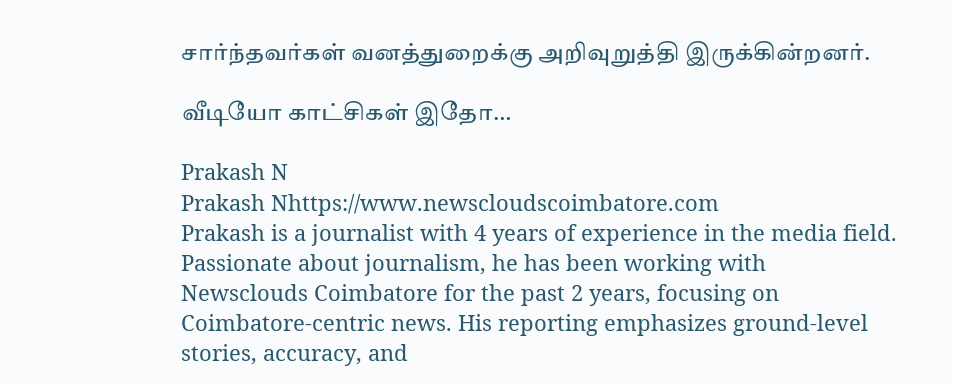சார்ந்தவர்கள் வனத்துறைக்கு அறிவுறுத்தி இருக்கின்றனர்.

வீடியோ காட்சிகள் இதோ…

Prakash N
Prakash Nhttps://www.newscloudscoimbatore.com
Prakash is a journalist with 4 years of experience in the media field. Passionate about journalism, he has been working with Newsclouds Coimbatore for the past 2 years, focusing on Coimbatore-centric news. His reporting emphasizes ground-level stories, accuracy, and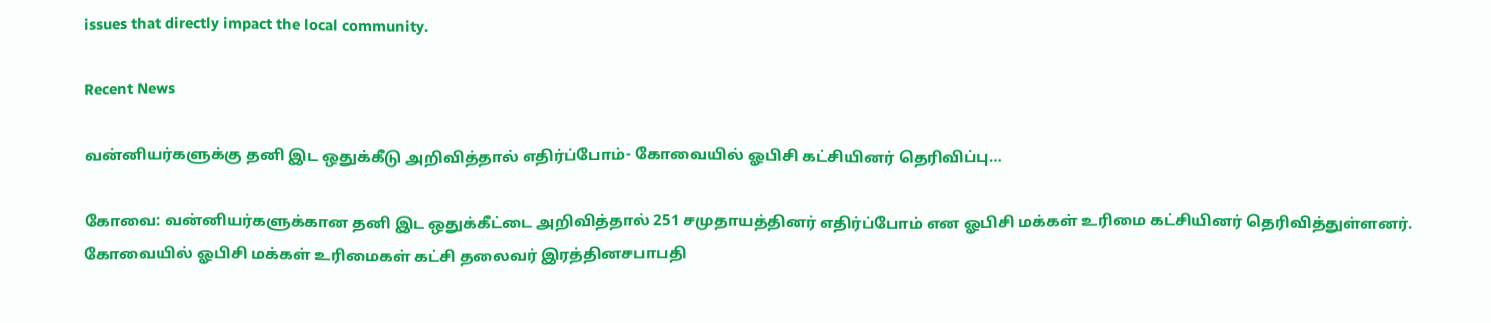issues that directly impact the local community.

Recent News

வன்னியர்களுக்கு தனி இட ஒதுக்கீடு அறிவித்தால் எதிர்ப்போம்- கோவையில் ஓபிசி கட்சியினர் தெரிவிப்பு…

கோவை: வன்னியர்களுக்கான தனி இட ஒதுக்கீட்டை அறிவித்தால் 251 சமுதாயத்தினர் எதிர்ப்போம் என ஓபிசி மக்கள் உரிமை கட்சியினர் தெரிவித்துள்ளனர். கோவையில் ஓபிசி மக்கள் உரிமைகள் கட்சி தலைவர் இரத்தினசபாபதி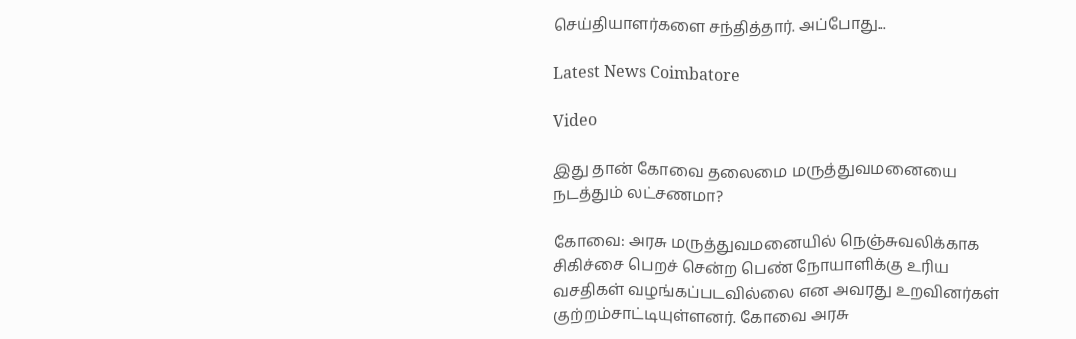செய்தியாளர்களை சந்தித்தார். அப்போது...

Latest News Coimbatore

Video

இது தான் கோவை தலைமை மருத்துவமனையை நடத்தும் லட்சணமா?

கோவை: அரசு மருத்துவமனையில் நெஞ்சுவலிக்காக சிகிச்சை பெறச் சென்ற பெண் நோயாளிக்கு உரிய வசதிகள் வழங்கப்படவில்லை என அவரது உறவினர்கள் குற்றம்சாட்டியுள்ளனர். கோவை அரசு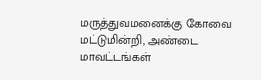மருத்துவமனைக்கு கோவை மட்டுமின்றி, அண்டை மாவட்டங்கள்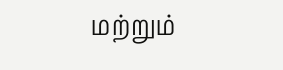மற்றும்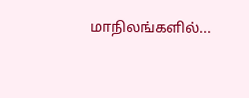மாநிலங்களில்...